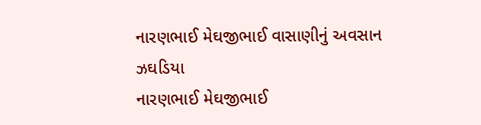નારણભાઈ મેઘજીભાઈ વાસાણીનું અવસાન
ઝઘડિયા
નારણભાઈ મેઘજીભાઈ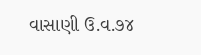વાસાણી ઉ.વ.૭૪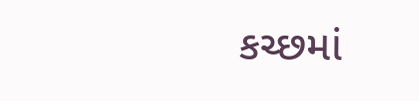કચ્છમાં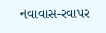નવાવાસ-રવાપર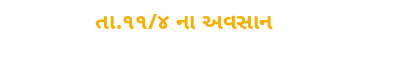તા.૧૧/૪ ના અવસાન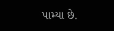પામ્યા છે.